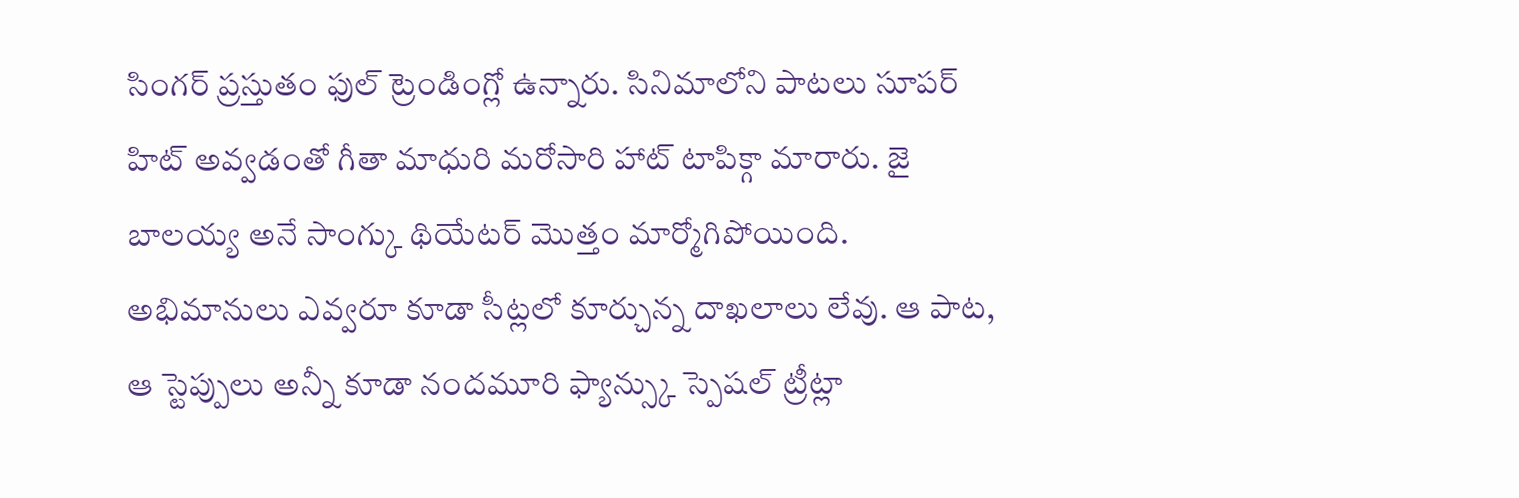సింగర్ ప్రస్తుతం ఫుల్ ట్రెండింగ్లో ఉన్నారు. సినిమాలోని పాటలు సూపర్ హిట్ అవ్వడంతో గీతా మాధురి మరోసారి హాట్ టాపిక్గా మారారు. జై బాలయ్య అనే సాంగ్కు థియేటర్ మొత్తం మార్మోగిపోయింది. అభిమానులు ఎవ్వరూ కూడా సీట్లలో కూర్చున్న దాఖలాలు లేవు. ఆ పాట, ఆ స్టెప్పులు అన్నీ కూడా నందమూరి ఫ్యాన్స్కు స్పెషల్ ట్రీట్లా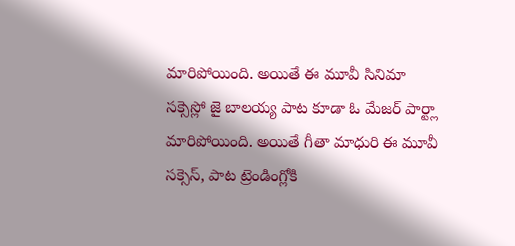మారిపోయింది. అయితే ఈ మూవీ సినిమా సక్సెస్లో జై బాలయ్య పాట కూడా ఓ మేజర్ పార్ట్లా మారిపోయింది. అయితే గీతా మాధురి ఈ మూవీ సక్సెస్, పాట ట్రెండింగ్లోకి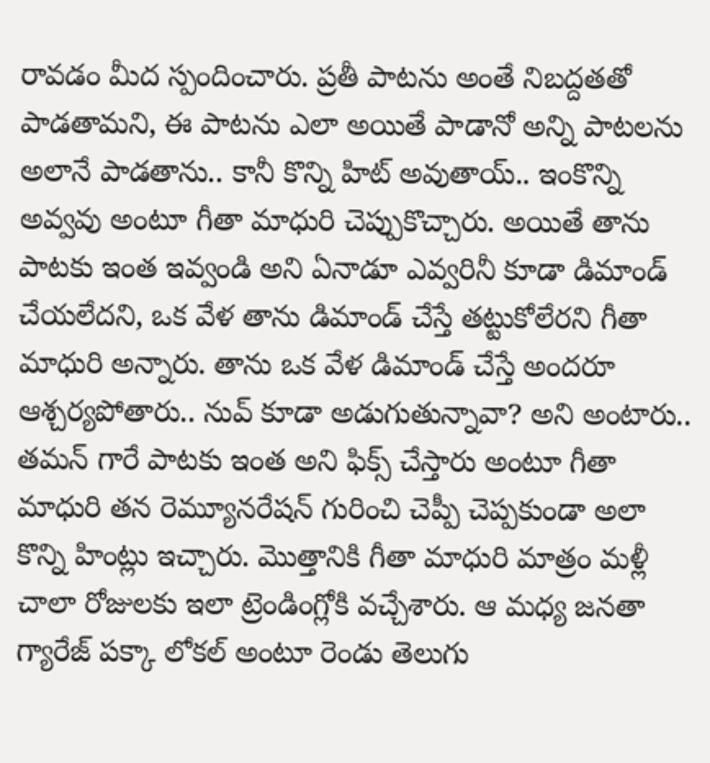రావడం మీద స్పందించారు. ప్రతీ పాటను అంతే నిబద్దతతో పాడతామని, ఈ పాటను ఎలా అయితే పాడానో అన్ని పాటలను అలానే పాడతాను.. కానీ కొన్ని హిట్ అవుతాయ్.. ఇంకొన్ని అవ్వవు అంటూ గీతా మాధురి చెప్పుకొచ్చారు. అయితే తాను పాటకు ఇంత ఇవ్వండి అని ఏనాడూ ఎవ్వరినీ కూడా డిమాండ్ చేయలేదని, ఒక వేళ తాను డిమాండ్ చేస్తే తట్టుకోలేరని గీతా మాధురి అన్నారు. తాను ఒక వేళ డిమాండ్ చేస్తే అందరూ ఆశ్చర్యపోతారు.. నువ్ కూడా అడుగుతున్నావా? అని అంటారు.. తమన్ గారే పాటకు ఇంత అని ఫిక్స్ చేస్తారు అంటూ గీతా మాధురి తన రెమ్యూనరేషన్ గురించి చెప్పీ చెప్పకుండా అలా కొన్ని హింట్లు ఇచ్చారు. మొత్తానికి గీతా మాధురి మాత్రం మళ్లీ చాలా రోజులకు ఇలా ట్రెండింగ్లోకి వచ్చేశారు. ఆ మధ్య జనతా గ్యారేజ్ పక్కా లోకల్ అంటూ రెండు తెలుగు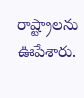రాష్ట్రాలను ఊపేశారు.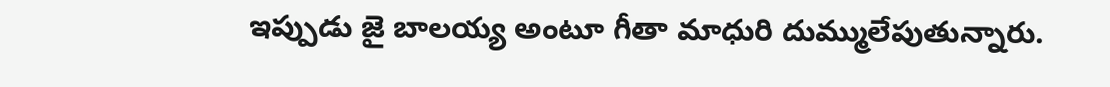ఇప్పుడు జై బాలయ్య అంటూ గీతా మాధురి దుమ్ములేపుతున్నారు.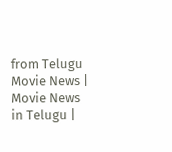from Telugu Movie News | Movie News in Telugu |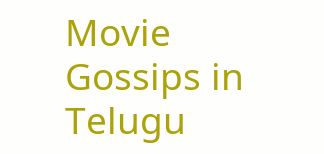Movie Gossips in Telugu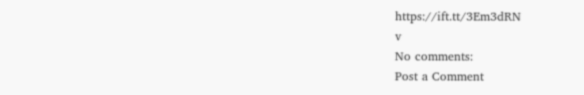https://ift.tt/3Em3dRN
v
No comments:
Post a Comment